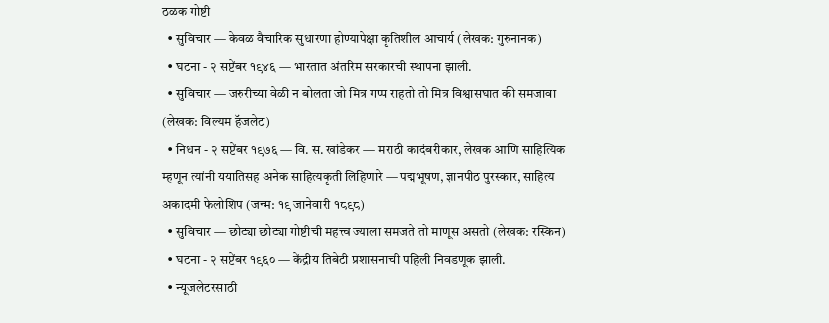ठळक गोष्टी
  • सुविचार — केवळ वैचारिक सुधारणा होण्यापेक्षा कृतिशील आचार्य (लेखक: गुरुनानक)
  • घटना - २ सप्टेंबर १९४६ — भारतात अंतरिम सरकारची स्थापना झाली.
  • सुविचार — जरुरीच्या वेळी न बोलता जो मित्र गप्प राहतो तो मित्र विश्वासघात की समजावा (लेखक: विल्यम हॅजलेट)
  • निधन - २ सप्टेंबर १९७६ — वि. स. खांडेकर — मराठी कादंबरीकार, लेखक आणि साहित्यिक म्हणून त्यांनी ययातिसह अनेक साहित्यकृती लिहिणारे — पद्मभूषण, ज्ञानपीठ पुरस्कार, साहित्य अकादमी फेलोशिप (जन्म: १९ जानेवारी १८९८)
  • सुविचार — छोट्या छोट्या गोष्टीची महत्त्व ज्याला समजते तो माणूस असतो (लेखक: रस्किन)
  • घटना - २ सप्टेंबर १९६० — केंद्रीय तिबेटी प्रशासनाची पहिली निवडणूक झाली.
  • न्यूजलेटरसाठी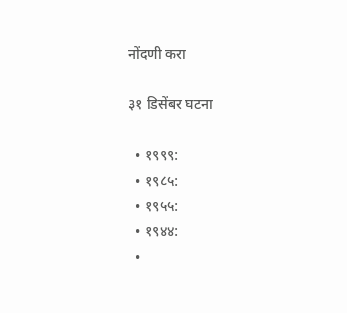नोंदणी करा

३१ डिसेंबर घटना

  • १९९९:
  • १९८५:
  • १९५५:
  • १९४४:
  •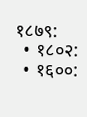१८७९:
  • १८०२:
  • १६००: